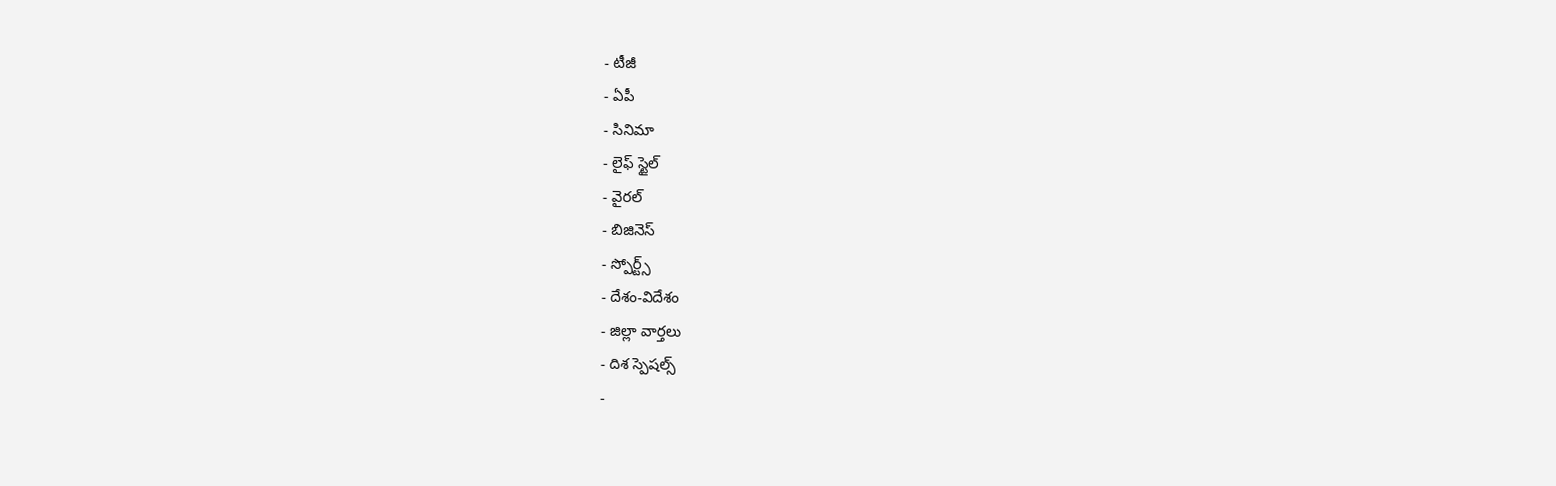- టీజీ
- ఏపీ
- సినిమా
- లైఫ్ స్టైల్
- వైరల్
- బిజినెస్
- స్పోర్ట్స్
- దేశం-విదేశం
- జిల్లా వార్తలు
- దిశ స్పెషల్స్
-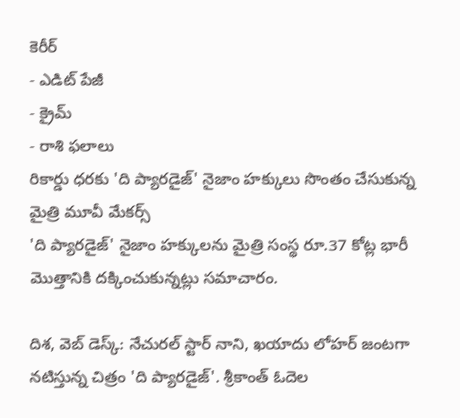కెరీర్
- ఎడిట్ పేజీ
- క్రైమ్
- రాశి ఫలాలు
రికార్డు ధరకు 'ది ప్యారడైజ్' నైజాం హక్కులు సొంతం చేసుకున్న మైత్రి మూవీ మేకర్స్
'ది ప్యారడైజ్' నైజాం హక్కులను మైత్రి సంస్థ రూ.37 కోట్ల భారీ మొత్తానికి దక్కించుకున్నట్లు సమాచారం.

దిశ, వెబ్ డెస్క్: నేచురల్ స్టార్ నాని, ఖయాదు లోహర్ జంటగా నటిస్తున్న చిత్రం 'ది ప్యారడైజ్'. శ్రీకాంత్ ఓదెల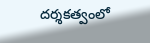దర్శకత్వంలో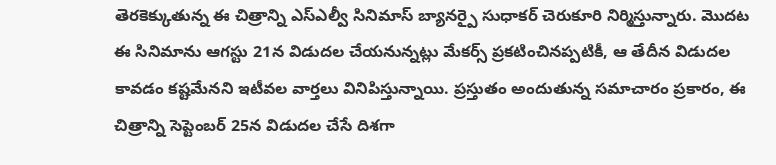తెరకెక్కుతున్న ఈ చిత్రాన్ని ఎస్ఎల్వీ సినిమాస్ బ్యానర్పై సుధాకర్ చెరుకూరి నిర్మిస్తున్నారు. మొదట ఈ సినిమాను ఆగస్టు 21న విడుదల చేయనున్నట్లు మేకర్స్ ప్రకటించినప్పటికీ, ఆ తేదీన విడుదల కావడం కష్టమేనని ఇటీవల వార్తలు వినిపిస్తున్నాయి. ప్రస్తుతం అందుతున్న సమాచారం ప్రకారం, ఈ చిత్రాన్ని సెప్టెంబర్ 25న విడుదల చేసే దిశగా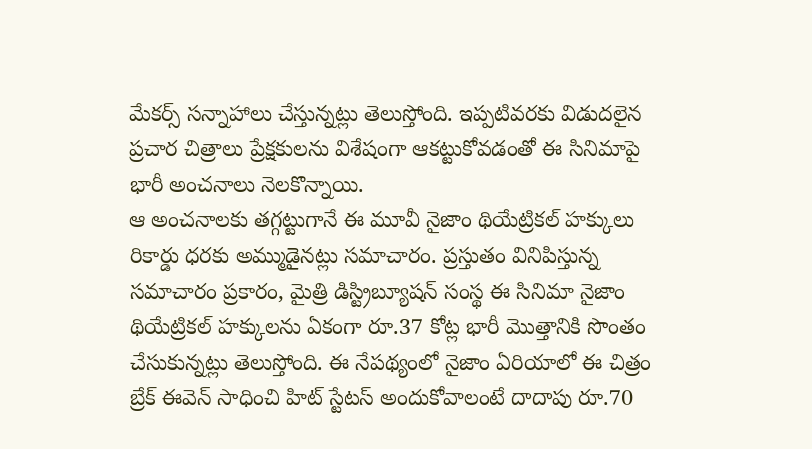మేకర్స్ సన్నాహాలు చేస్తున్నట్లు తెలుస్తోంది. ఇప్పటివరకు విడుదలైన ప్రచార చిత్రాలు ప్రేక్షకులను విశేషంగా ఆకట్టుకోవడంతో ఈ సినిమాపై భారీ అంచనాలు నెలకొన్నాయి.
ఆ అంచనాలకు తగ్గట్టుగానే ఈ మూవీ నైజాం థియేట్రికల్ హక్కులు రికార్డు ధరకు అమ్ముడైనట్లు సమాచారం. ప్రస్తుతం వినిపిస్తున్న సమాచారం ప్రకారం, మైత్రి డిస్ట్రిబ్యూషన్ సంస్థ ఈ సినిమా నైజాం థియేట్రికల్ హక్కులను ఏకంగా రూ.37 కోట్ల భారీ మొత్తానికి సొంతం చేసుకున్నట్లు తెలుస్తోంది. ఈ నేపథ్యంలో నైజాం ఏరియాలో ఈ చిత్రం బ్రేక్ ఈవెన్ సాధించి హిట్ స్టేటస్ అందుకోవాలంటే దాదాపు రూ.70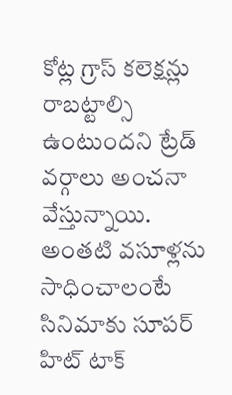కోట్ల గ్రాస్ కలెక్షన్లు రాబట్టాల్సి ఉంటుందని ట్రేడ్ వర్గాలు అంచనా వేస్తున్నాయి. అంతటి వసూళ్లను సాధించాలంటే సినిమాకు సూపర్ హిట్ టాక్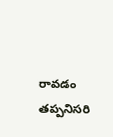రావడం తప్పనిసరి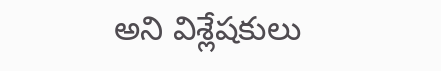అని విశ్లేషకులు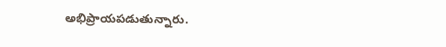అభిప్రాయపడుతున్నారు.